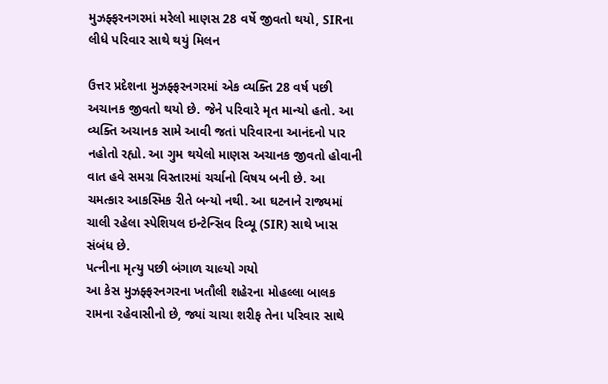મુઝફ્ફરનગરમાં મરેલો માણસ 28 વર્ષે જીવતો થયો, SIRના લીધે પરિવાર સાથે થયું મિલન

ઉત્તર પ્રદેશના મુઝફ્ફરનગરમાં એક વ્યક્તિ 28 વર્ષ પછી અચાનક જીવતો થયો છે. જેને પરિવારે મૃત માન્યો હતો. આ વ્યક્તિ અચાનક સામે આવી જતાં પરિવારના આનંદનો પાર નહોતો રહ્યો. આ ગુમ થયેલો માણસ અચાનક જીવતો હોવાની વાત હવે સમગ્ર વિસ્તારમાં ચર્ચાનો વિષય બની છે. આ ચમત્કાર આકસ્મિક રીતે બન્યો નથી. આ ઘટનાને રાજ્યમાં ચાલી રહેલા સ્પેશિયલ ઇન્ટેન્સિવ રિવ્યૂ (SIR) સાથે ખાસ સંબંધ છે.
પત્નીના મૃત્યુ પછી બંગાળ ચાલ્યો ગયો
આ કેસ મુઝફ્ફરનગરના ખતૌલી શહેરના મોહલ્લા બાલક રામના રહેવાસીનો છે, જ્યાં ચાચા શરીફ તેના પરિવાર સાથે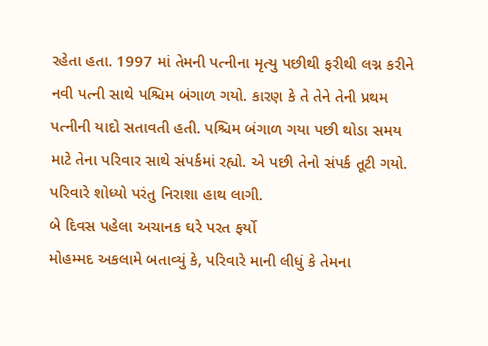રહેતા હતા. 1997 માં તેમની પત્નીના મૃત્યુ પછીથી ફરીથી લગ્ન કરીને નવી પત્ની સાથે પશ્ચિમ બંગાળ ગયો. કારણ કે તે તેને તેની પ્રથમ પત્નીની યાદો સતાવતી હતી. પશ્ચિમ બંગાળ ગયા પછી થોડા સમય માટે તેના પરિવાર સાથે સંપર્કમાં રહ્યો. એ પછી તેનો સંપર્ક તૂટી ગયો. પરિવારે શોધ્યો પરંતુ નિરાશા હાથ લાગી.
બે દિવસ પહેલા અચાનક ઘરે પરત ફર્યો
મોહમ્મદ અકલામે બતાવ્યું કે, પરિવારે માની લીધું કે તેમના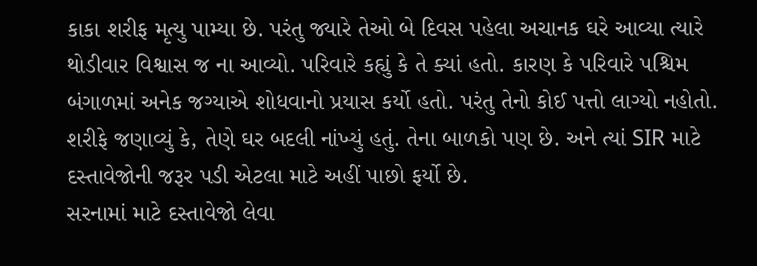કાકા શરીફ મૃત્યુ પામ્યા છે. પરંતુ જ્યારે તેઓ બે દિવસ પહેલા અચાનક ઘરે આવ્યા ત્યારે થોડીવાર વિશ્વાસ જ ના આવ્યો. પરિવારે કહ્યું કે તે ક્યાં હતો. કારણ કે પરિવારે પશ્ચિમ બંગાળમાં અનેક જગ્યાએ શોધવાનો પ્રયાસ કર્યો હતો. પરંતુ તેનો કોઈ પત્તો લાગ્યો નહોતો. શરીફે જણાવ્યું કે, તેણે ઘર બદલી નાંખ્યું હતું. તેના બાળકો પણ છે. અને ત્યાં SIR માટે દસ્તાવેજોની જરૂર પડી એટલા માટે અહીં પાછો ફર્યો છે.
સરનામાં માટે દસ્તાવેજો લેવા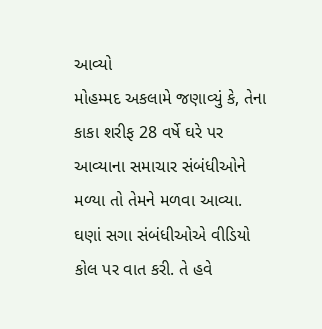આવ્યો
મોહમ્મદ અકલામે જણાવ્યું કે, તેના કાકા શરીફ 28 વર્ષે ઘરે પર આવ્યાના સમાચાર સંબંધીઓને મળ્યા તો તેમને મળવા આવ્યા. ઘણાં સગા સંબંધીઓએ વીડિયો કોલ પર વાત કરી. તે હવે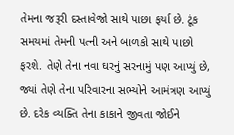તેમના જરૂરી દસ્તાવેજો સાથે પાછા ફર્યા છે. ટૂંક સમયમાં તેમની પત્ની અને બાળકો સાથે પાછો ફરશે. તેણે તેના નવા ઘરનું સરનામું પણ આપ્યું છે, જ્યાં તેણે તેના પરિવારના સભ્યોને આમંત્રણ આપ્યું છે. દરેક વ્યક્તિ તેના કાકાને જીવતા જોઈને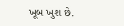ખૂબ ખુશ છે.